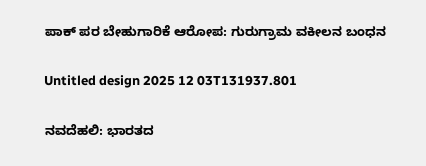ಪಾಕ್ ಪರ ಬೇಹುಗಾರಿಕೆ ಆರೋಪ: ಗುರುಗ್ರಾಮ ವಕೀಲನ ಬಂಧನ

Untitled design 2025 12 03T131937.801

ನವದೆಹಲಿ: ಭಾರತದ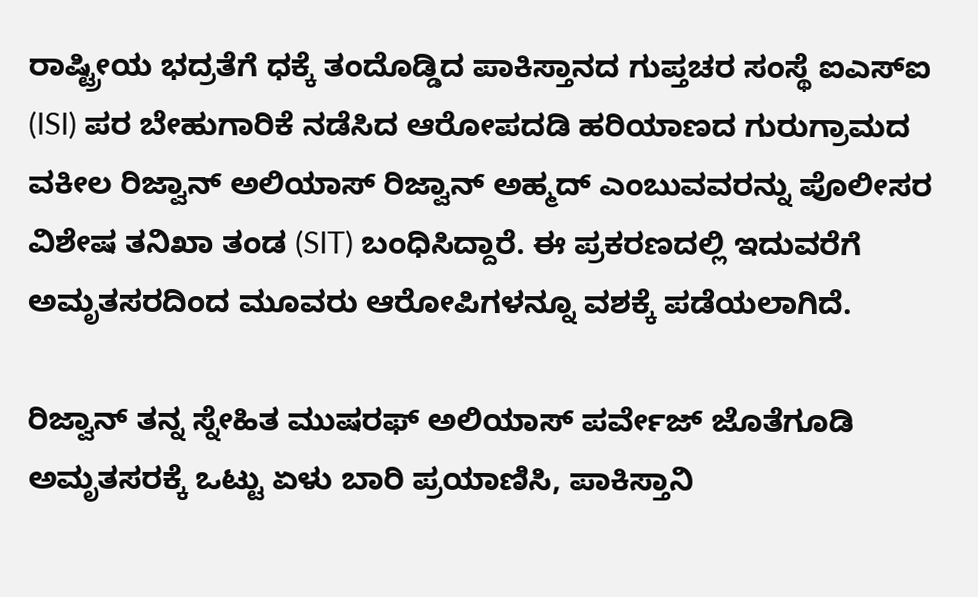ರಾಷ್ಟ್ರೀಯ ಭದ್ರತೆಗೆ ಧಕ್ಕೆ ತಂದೊಡ್ಡಿದ ಪಾಕಿಸ್ತಾನದ ಗುಪ್ತಚರ ಸಂಸ್ಥೆ ಐಎಸ್‌ಐ (ISI) ಪರ ಬೇಹುಗಾರಿಕೆ ನಡೆಸಿದ ಆರೋಪದಡಿ ಹರಿಯಾಣದ ಗುರುಗ್ರಾಮದ ವಕೀಲ ರಿಜ್ವಾನ್ ಅಲಿಯಾಸ್ ರಿಜ್ವಾನ್ ಅಹ್ಮದ್ ಎಂಬುವವರನ್ನು ಪೊಲೀಸರ ವಿಶೇಷ ತನಿಖಾ ತಂಡ (SIT) ಬಂಧಿಸಿದ್ದಾರೆ. ಈ ಪ್ರಕರಣದಲ್ಲಿ ಇದುವರೆಗೆ ಅಮೃತಸರದಿಂದ ಮೂವರು ಆರೋಪಿಗಳನ್ನೂ ವಶಕ್ಕೆ ಪಡೆಯಲಾಗಿದೆ.

ರಿಜ್ವಾನ್ ತನ್ನ ಸ್ನೇಹಿತ ಮುಷರಫ್ ಅಲಿಯಾಸ್ ಪರ್ವೇಜ್ ಜೊತೆಗೂಡಿ ಅಮೃತಸರಕ್ಕೆ ಒಟ್ಟು ಏಳು ಬಾರಿ ಪ್ರಯಾಣಿಸಿ, ಪಾಕಿಸ್ತಾನಿ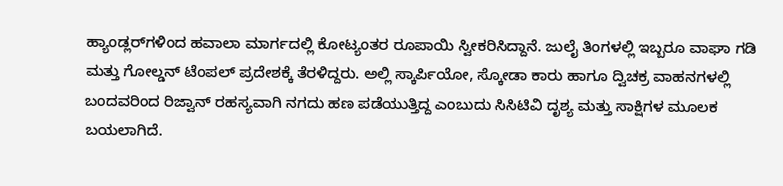ಹ್ಯಾಂಡ್ಲರ್‌ಗಳಿಂದ ಹವಾಲಾ ಮಾರ್ಗದಲ್ಲಿ ಕೋಟ್ಯಂತರ ರೂಪಾಯಿ ಸ್ವೀಕರಿಸಿದ್ದಾನೆ. ಜುಲೈ ತಿಂಗಳಲ್ಲಿ ಇಬ್ಬರೂ ವಾಘಾ ಗಡಿ ಮತ್ತು ಗೋಲ್ಡನ್ ಟೆಂಪಲ್ ಪ್ರದೇಶಕ್ಕೆ ತೆರಳಿದ್ದರು. ಅಲ್ಲಿ ಸ್ಕಾರ್ಪಿಯೋ, ಸ್ಕೋಡಾ ಕಾರು ಹಾಗೂ ದ್ವಿಚಕ್ರ ವಾಹನಗಳಲ್ಲಿ ಬಂದವರಿಂದ ರಿಜ್ವಾನ್ ರಹಸ್ಯವಾಗಿ ನಗದು ಹಣ ಪಡೆಯುತ್ತಿದ್ದ ಎಂಬುದು ಸಿಸಿಟಿವಿ ದೃಶ್ಯ ಮತ್ತು ಸಾಕ್ಷಿಗಳ ಮೂಲಕ ಬಯಲಾಗಿದೆ.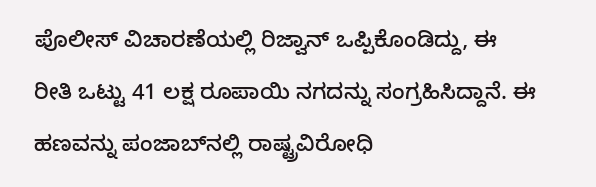ಪೊಲೀಸ್ ವಿಚಾರಣೆಯಲ್ಲಿ ರಿಜ್ವಾನ್ ಒಪ್ಪಿಕೊಂಡಿದ್ದು, ಈ ರೀತಿ ಒಟ್ಟು 41 ಲಕ್ಷ ರೂಪಾಯಿ ನಗದನ್ನು ಸಂಗ್ರಹಿಸಿದ್ದಾನೆ. ಈ ಹಣವನ್ನು ಪಂಜಾಬ್‌ನಲ್ಲಿ ರಾಷ್ಟ್ರವಿರೋಧಿ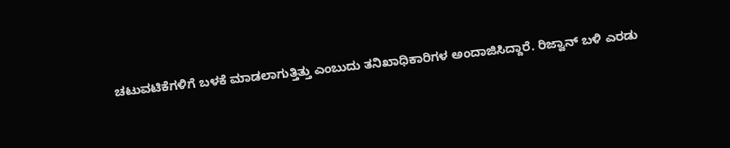ಚಟುವಟಿಕೆಗಳಿಗೆ ಬಳಕೆ ಮಾಡಲಾಗುತ್ತಿತ್ತು ಎಂಬುದು ತನಿಖಾಧಿಕಾರಿಗಳ ಅಂದಾಜಿಸಿದ್ದಾರೆ. ರಿಜ್ವಾನ್ ಬಳಿ ಎರಡು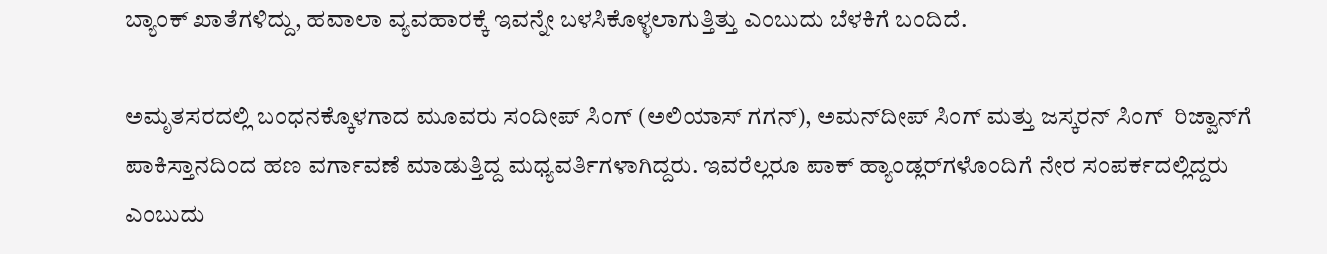ಬ್ಯಾಂಕ್ ಖಾತೆಗಳಿದ್ದು, ಹವಾಲಾ ವ್ಯವಹಾರಕ್ಕೆ ಇವನ್ನೇ ಬಳಸಿಕೊಳ್ಳಲಾಗುತ್ತಿತ್ತು ಎಂಬುದು ಬೆಳಕಿಗೆ ಬಂದಿದೆ.

ಅಮೃತಸರದಲ್ಲಿ ಬಂಧನಕ್ಕೊಳಗಾದ ಮೂವರು ಸಂದೀಪ್ ಸಿಂಗ್ (ಅಲಿಯಾಸ್ ಗಗನ್), ಅಮನ್‌ದೀಪ್ ಸಿಂಗ್ ಮತ್ತು ಜಸ್ಕರನ್ ಸಿಂಗ್  ರಿಜ್ವಾನ್‌ಗೆ ಪಾಕಿಸ್ತಾನದಿಂದ ಹಣ ವರ್ಗಾವಣೆ ಮಾಡುತ್ತಿದ್ದ ಮಧ್ಯವರ್ತಿಗಳಾಗಿದ್ದರು. ಇವರೆಲ್ಲರೂ ಪಾಕ್ ಹ್ಯಾಂಡ್ಲರ್‌ಗಳೊಂದಿಗೆ ನೇರ ಸಂಪರ್ಕದಲ್ಲಿದ್ದರು ಎಂಬುದು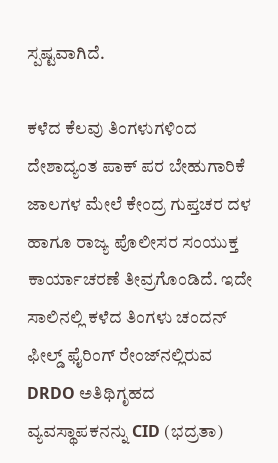ಸ್ಪಷ್ಟವಾಗಿದೆ.

ಕಳೆದ ಕೆಲವು ತಿಂಗಳುಗಳಿಂದ ದೇಶಾದ್ಯಂತ ಪಾಕ್ ಪರ ಬೇಹುಗಾರಿಕೆ ಜಾಲಗಳ ಮೇಲೆ ಕೇಂದ್ರ ಗುಪ್ತಚರ ದಳ ಹಾಗೂ ರಾಜ್ಯ ಪೊಲೀಸರ ಸಂಯುಕ್ತ ಕಾರ್ಯಾಚರಣೆ ತೀವ್ರಗೊಂಡಿದೆ. ಇದೇ ಸಾಲಿನಲ್ಲಿ ಕಳೆದ ತಿಂಗಳು ಚಂದನ್ ಫೀಲ್ಡ್ ಫೈರಿಂಗ್ ರೇಂಜ್‌ನಲ್ಲಿರುವ DRDO ಅತಿಥಿಗೃಹದ ವ್ಯವಸ್ಥಾಪಕನನ್ನು CID (ಭದ್ರತಾ)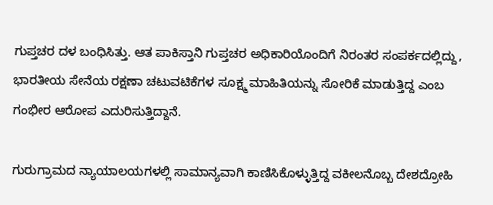ಗುಪ್ತಚರ ದಳ ಬಂಧಿಸಿತ್ತು. ಆತ ಪಾಕಿಸ್ತಾನಿ ಗುಪ್ತಚರ ಅಧಿಕಾರಿಯೊಂದಿಗೆ ನಿರಂತರ ಸಂಪರ್ಕದಲ್ಲಿದ್ದು, ಭಾರತೀಯ ಸೇನೆಯ ರಕ್ಷಣಾ ಚಟುವಟಿಕೆಗಳ ಸೂಕ್ಷ್ಮ ಮಾಹಿತಿಯನ್ನು ಸೋರಿಕೆ ಮಾಡುತ್ತಿದ್ದ ಎಂಬ ಗಂಭೀರ ಆರೋಪ ಎದುರಿಸುತ್ತಿದ್ದಾನೆ.

ಗುರುಗ್ರಾಮದ ನ್ಯಾಯಾಲಯಗಳಲ್ಲಿ ಸಾಮಾನ್ಯವಾಗಿ ಕಾಣಿಸಿಕೊಳ್ಳುತ್ತಿದ್ದ ವಕೀಲನೊಬ್ಬ ದೇಶದ್ರೋಹಿ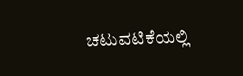ಚಟುವಟಿಕೆಯಲ್ಲಿ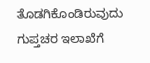ತೊಡಗಿಕೊಂಡಿರುವುದು ಗುಪ್ತಚರ ಇಲಾಖೆಗೆ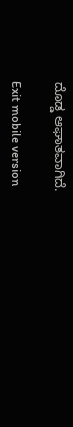ದೊಡ್ಡ ಆಘಾತವಾಗಿದೆ.

Exit mobile version